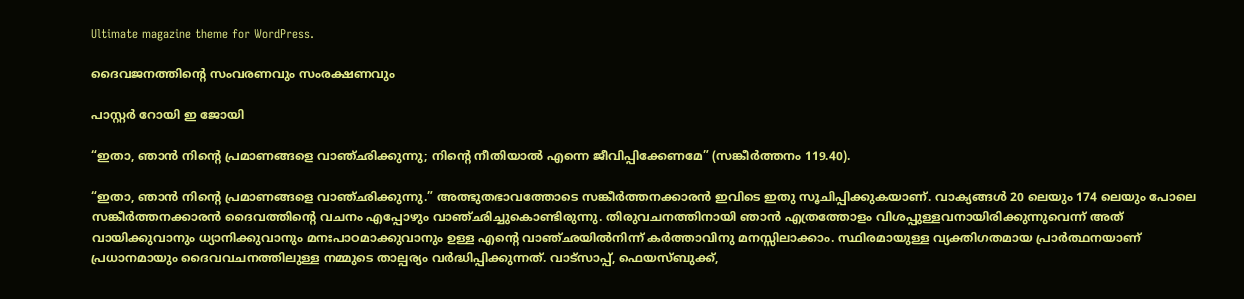Ultimate magazine theme for WordPress.

ദൈവജനത്തിൻ്റെ സംവരണവും സംരക്ഷണവും

പാസ്റ്റർ റോയി ഇ ജോയി

“ഇതാ, ഞാൻ നിന്റെ പ്രമാണങ്ങളെ വാഞ്ഛിക്കുന്നു; നിന്റെ നീതിയാൽ എന്നെ ജീവിപ്പിക്കേണമേ” (സങ്കീർത്തനം 119.40).

“ഇതാ, ഞാൻ നിന്റെ പ്രമാണങ്ങളെ വാഞ്ഛിക്കുന്നു.” അത്ഭുതഭാവത്തോടെ സങ്കീർത്തനക്കാരൻ ഇവിടെ ഇതു സൂചിപ്പിക്കുകയാണ്. വാക്യങ്ങൾ 20 ലെയും 174 ലെയും പോലെ സങ്കീർത്തനക്കാരൻ ദൈവത്തിന്റെ വചനം എപ്പോഴും വാഞ്ഛിച്ചുകൊണ്ടിരുന്നു. തിരുവചനത്തിനായി ഞാൻ എത്രത്തോളം വിശപ്പുള്ളവനായിരിക്കുന്നുവെന്ന് അത് വായിക്കുവാനും ധ്യാനിക്കുവാനും മനഃപാഠമാക്കുവാനും ഉള്ള എന്റെ വാഞ്ഛയിൽനിന്ന് കർത്താവിനു മനസ്സിലാക്കാം. സ്ഥിരമായുള്ള വ്യക്തിഗതമായ പ്രാർത്ഥനയാണ് പ്രധാനമായും ദൈവവചനത്തിലുള്ള നമ്മുടെ താല്പര്യം വർദ്ധിപ്പിക്കുന്നത്. വാട്സാപ്പ്, ഫെയസ്ബുക്ക്,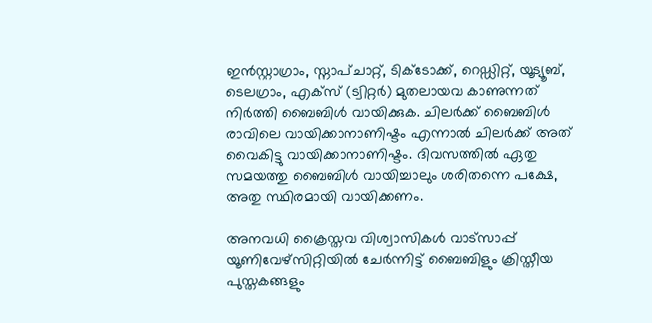ഇൻസ്റ്റാഗ്രാം, സ്നാപ്ചാറ്റ്, ടിക്ടോക്ക്, റെഡ്ഡിറ്റ്, യൂട്യൂബ്, ടെലഗ്രാം, എക്സ് (ട്വിറ്റർ) മുതലായവ കാണുന്നത് നിർത്തി ബൈബിൾ വായിക്കുക. ചിലർക്ക് ബൈബിൾ രാവിലെ വായിക്കാനാണിഷ്ടം എന്നാൽ ചിലർക്ക് അത് വൈകിട്ടു വായിക്കാനാണിഷ്ടം. ദിവസത്തിൽ ഏതു സമയത്തു ബൈബിൾ വായിച്ചാലും ശരിതന്നെ പക്ഷേ, അതു സ്ഥിരമായി വായിക്കണം.

അനവധി ക്രൈസ്തവ വിശ്വാസികൾ വാട്സാപ്പ് യൂണിവേഴ്സിറ്റിയിൽ ചേർന്നിട്ട് ബൈബിളും ക്രിസ്തീയ പുസ്തകങ്ങളും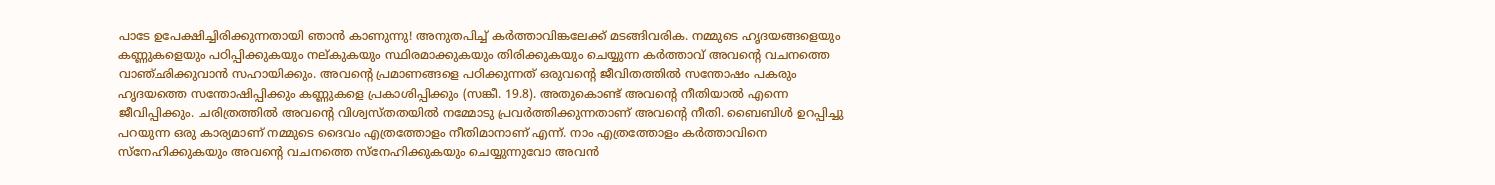പാടേ ഉപേക്ഷിച്ചിരിക്കുന്നതായി ഞാൻ കാണുന്നു! അനുതപിച്ച് കർത്താവിങ്കലേക്ക് മടങ്ങിവരിക. നമ്മുടെ ഹൃദയങ്ങളെയും കണ്ണുകളെയും പഠിപ്പിക്കുകയും നല്കുകയും സ്ഥിരമാക്കുകയും തിരിക്കുകയും ചെയ്യുന്ന കർത്താവ് അവന്റെ വചനത്തെ വാഞ്ഛിക്കുവാൻ സഹായിക്കും. അവന്റെ പ്രമാണങ്ങളെ പഠിക്കുന്നത് ഒരുവന്റെ ജീവിതത്തിൽ സന്തോഷം പകരും ഹൃദയത്തെ സന്തോഷിപ്പിക്കും കണ്ണുകളെ പ്രകാശിപ്പിക്കും (സങ്കീ. 19.8). അതുകൊണ്ട് അവന്റെ നീതിയാൽ എന്നെ ജീവിപ്പിക്കും. ചരിത്രത്തിൽ അവന്റെ വിശ്വസ്തതയിൽ നമ്മോടു പ്രവർത്തിക്കുന്നതാണ് അവന്റെ നീതി. ബൈബിൾ ഉറപ്പിച്ചു പറയുന്ന ഒരു കാര്യമാണ് നമ്മുടെ ദൈവം എത്രത്തോളം നീതിമാനാണ് എന്ന്. നാം എത്രത്തോളം കർത്താവിനെ സ്നേഹിക്കുകയും അവൻ്റെ വചനത്തെ സ്നേഹിക്കുകയും ചെയ്യുന്നുവോ അവൻ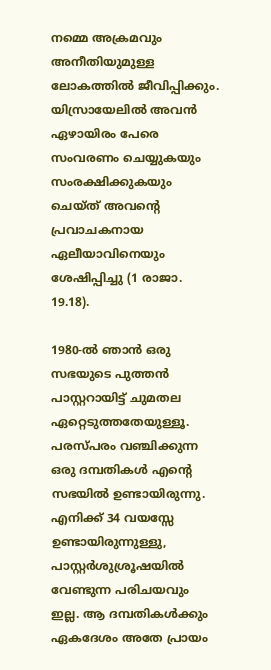നമ്മെ അക്രമവും അനീതിയുമുള്ള ലോകത്തിൽ ജീവിപ്പിക്കും. യിസ്രായേലിൽ അവൻ ഏഴായിരം പേരെ സംവരണം ചെയ്യുകയും സംരക്ഷിക്കുകയും ചെയ്ത് അവന്റെ പ്രവാചകനായ ഏലീയാവിനെയും ശേഷിപ്പിച്ചു (1 രാജാ. 19.18).

1980-ൽ ഞാൻ ഒരു സഭയുടെ പുത്തൻ പാസ്റ്ററായിട്ട് ചുമതല ഏറ്റെടുത്തതേയുള്ളൂ. പരസ്പരം വഞ്ചിക്കുന്ന ഒരു ദമ്പതികൾ എന്റെ സഭയിൽ ഉണ്ടായിരുന്നു. എനിക്ക് 34 വയസ്സേ ഉണ്ടായിരുന്നുള്ളു, പാസ്റ്റർശുശ്രൂഷയിൽ വേണ്ടുന്ന പരിചയവും ഇല്ല. ആ ദമ്പതികൾക്കും ഏകദേശം അതേ പ്രായം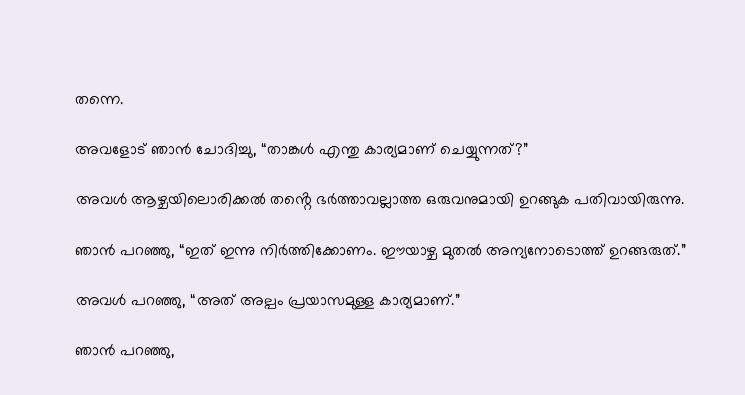തന്നെ.

അവളോട് ഞാൻ ചോദിച്ചു, “താങ്കൾ എന്തു കാര്യമാണ് ചെയ്യുന്നത്?”

അവൾ ആഴ്ചയിലൊരിക്കൽ തൻ്റെ ഭർത്താവല്ലാത്ത ഒരുവനുമായി ഉറങ്ങുക പതിവായിരുന്നു.

ഞാൻ പറഞ്ഞു, “ഇത് ഇന്നു നിർത്തിക്കോണം. ഈയാഴ്ച മുതൽ അന്യനോടൊത്ത് ഉറങ്ങരുത്.”

അവൾ പറഞ്ഞു, “അത് അല്പം പ്രയാസമുള്ള കാര്യമാണ്.”

ഞാൻ പറഞ്ഞു,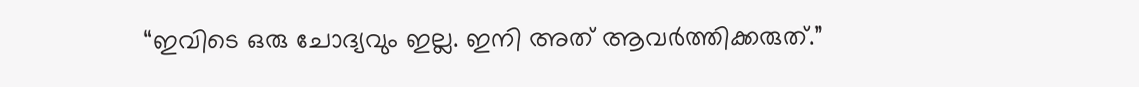“ഇവിടെ ഒരു ചോദ്യവും ഇല്ല. ഇനി അത് ആവർത്തിക്കരുത്.”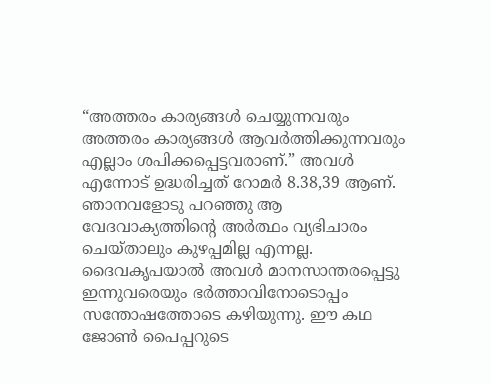“അത്തരം കാര്യങ്ങൾ ചെയ്യുന്നവരും അത്തരം കാര്യങ്ങൾ ആവർത്തിക്കുന്നവരും എല്ലാം ശപിക്കപ്പെട്ടവരാണ്.” അവൾ എന്നോട് ഉദ്ധരിച്ചത് റോമർ 8.38,39 ആണ്. ഞാനവളോടു പറഞ്ഞു ആ വേദവാക്യത്തിൻ്റെ അർത്ഥം വ്യഭിചാരം ചെയ്താലും കുഴപ്പമില്ല എന്നല്ല. ദൈവകൃപയാൽ അവൾ മാനസാന്തരപ്പെട്ടു ഇന്നുവരെയും ഭർത്താവിനോടൊപ്പം സന്തോഷത്തോടെ കഴിയുന്നു. ഈ കഥ ജോൺ പൈപ്പറുടെ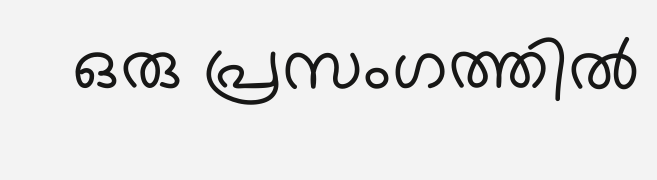ഒരു പ്രസംഗത്തിൽ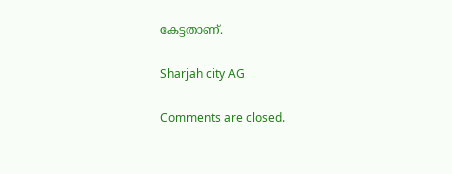കേട്ടതാണ്.

Sharjah city AG

Comments are closed.